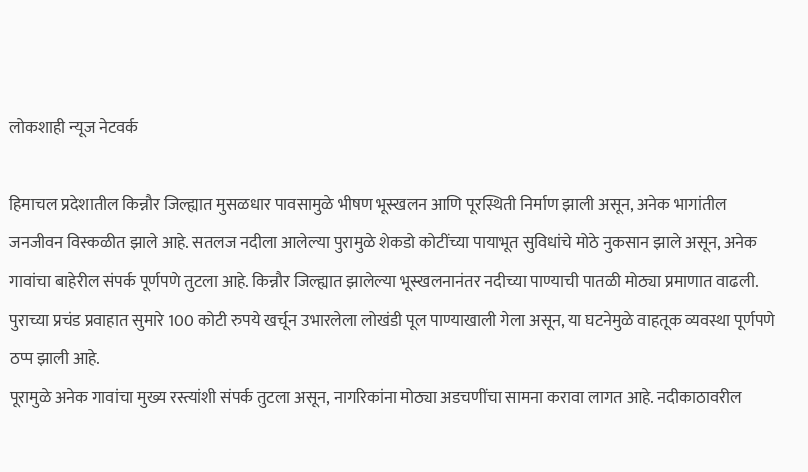लोकशाही न्यूज नेटवर्क

हिमाचल प्रदेशातील किन्नौर जिल्ह्यात मुसळधार पावसामुळे भीषण भूस्खलन आणि पूरस्थिती निर्माण झाली असून, अनेक भागांतील जनजीवन विस्कळीत झाले आहे. सतलज नदीला आलेल्या पुरामुळे शेकडो कोटींच्या पायाभूत सुविधांचे मोठे नुकसान झाले असून, अनेक गावांचा बाहेरील संपर्क पूर्णपणे तुटला आहे. किन्नौर जिल्ह्यात झालेल्या भूस्खलनानंतर नदीच्या पाण्याची पातळी मोठ्या प्रमाणात वाढली. पुराच्या प्रचंड प्रवाहात सुमारे 100 कोटी रुपये खर्चून उभारलेला लोखंडी पूल पाण्याखाली गेला असून, या घटनेमुळे वाहतूक व्यवस्था पूर्णपणे ठप्प झाली आहे.
पूरामुळे अनेक गावांचा मुख्य रस्त्यांशी संपर्क तुटला असून, नागरिकांना मोठ्या अडचणींचा सामना करावा लागत आहे. नदीकाठावरील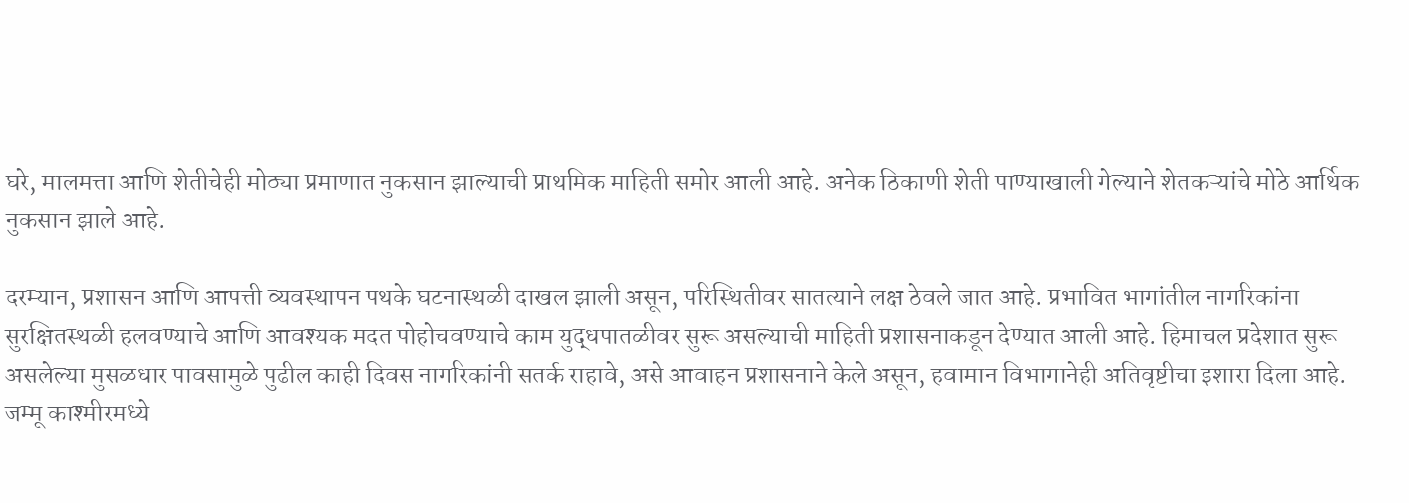घरे, मालमत्ता आणि शेतीचेही मोठ्या प्रमाणात नुकसान झाल्याची प्राथमिक माहिती समोर आली आहे. अनेक ठिकाणी शेती पाण्याखाली गेल्याने शेतकऱ्यांचे मोठे आर्थिक नुकसान झाले आहे.

दरम्यान, प्रशासन आणि आपत्ती व्यवस्थापन पथके घटनास्थळी दाखल झाली असून, परिस्थितीवर सातत्याने लक्ष ठेवले जात आहे. प्रभावित भागांतील नागरिकांना सुरक्षितस्थळी हलवण्याचे आणि आवश्यक मदत पोहोचवण्याचे काम युद्धपातळीवर सुरू असल्याची माहिती प्रशासनाकडून देण्यात आली आहे. हिमाचल प्रदेशात सुरू असलेल्या मुसळधार पावसामुळे पुढील काही दिवस नागरिकांनी सतर्क राहावे, असे आवाहन प्रशासनाने केले असून, हवामान विभागानेही अतिवृष्टीचा इशारा दिला आहे.
जम्मू काश्मीरमध्ये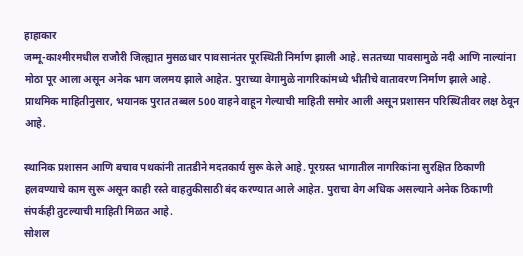हाहाकार
जम्मू-काश्मीरमधील राजौरी जिल्ह्यात मुसळधार पावसानंतर पूरस्थिती निर्माण झाली आहे. सततच्या पावसामुळे नदी आणि नाल्यांना मोठा पूर आला असून अनेक भाग जलमय झाले आहेत. पुराच्या वेगामुळे नागरिकांमध्ये भीतीचे वातावरण निर्माण झाले आहे. प्राथमिक माहितीनुसार, भयानक पुरात तब्बल 500 वाहने वाहून गेल्याची माहिती समोर आली असून प्रशासन परिस्थितीवर लक्ष ठेवून आहे.

स्थानिक प्रशासन आणि बचाव पथकांनी तातडीने मदतकार्य सुरू केले आहे. पूरग्रस्त भागातील नागरिकांना सुरक्षित ठिकाणी हलवण्याचे काम सुरू असून काही रस्ते वाहतुकीसाठी बंद करण्यात आले आहेत. पुराचा वेग अधिक असल्याने अनेक ठिकाणी संपर्कही तुटल्याची माहिती मिळत आहे.
सोशल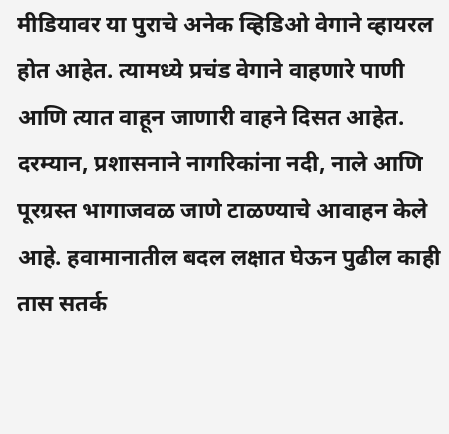मीडियावर या पुराचे अनेक व्हिडिओ वेगाने व्हायरल होत आहेत. त्यामध्ये प्रचंड वेगाने वाहणारे पाणी आणि त्यात वाहून जाणारी वाहने दिसत आहेत. दरम्यान, प्रशासनाने नागरिकांना नदी, नाले आणि पूरग्रस्त भागाजवळ जाणे टाळण्याचे आवाहन केले आहे. हवामानातील बदल लक्षात घेऊन पुढील काही तास सतर्क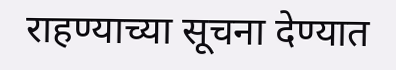राहण्याच्या सूचना देण्यात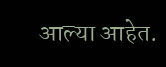आल्या आहेत.